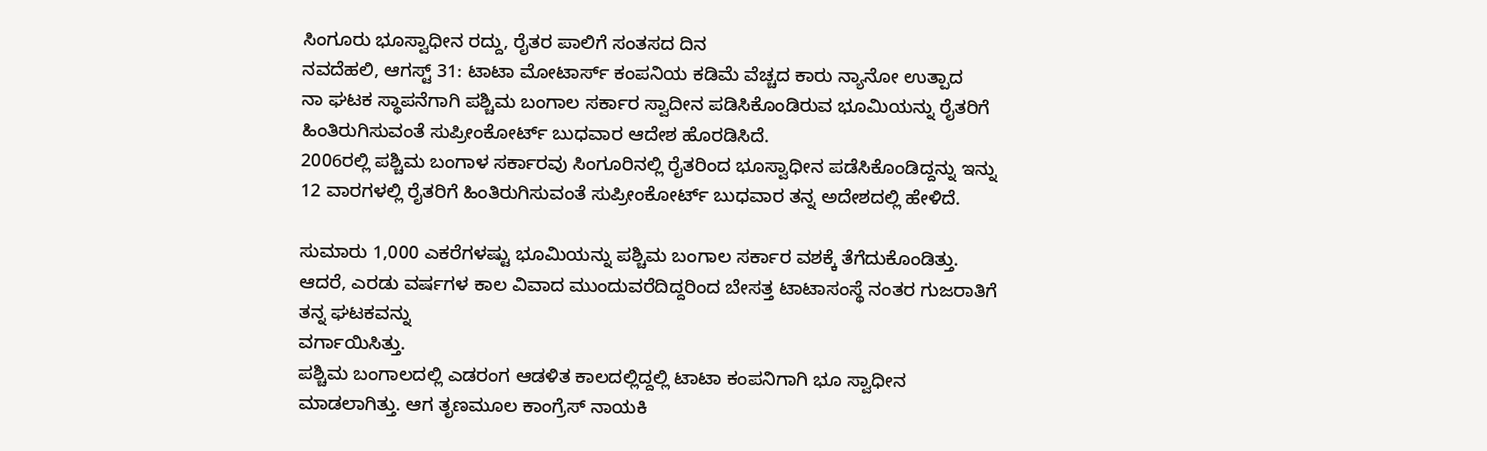ಸಿಂಗೂರು ಭೂಸ್ವಾಧೀನ ರದ್ದು, ರೈತರ ಪಾಲಿಗೆ ಸಂತಸದ ದಿನ
ನವದೆಹಲಿ, ಆಗಸ್ಟ್ 31: ಟಾಟಾ ಮೋಟಾರ್ಸ್ ಕಂಪನಿಯ ಕಡಿಮೆ ವೆಚ್ಚದ ಕಾರು ನ್ಯಾನೋ ಉತ್ಪಾದ
ನಾ ಘಟಕ ಸ್ಥಾಪನೆಗಾಗಿ ಪಶ್ಚಿಮ ಬಂಗಾಲ ಸರ್ಕಾರ ಸ್ವಾದೀನ ಪಡಿಸಿಕೊಂಡಿರುವ ಭೂಮಿಯನ್ನು ರೈತರಿಗೆ ಹಿಂತಿರುಗಿಸುವಂತೆ ಸುಪ್ರೀಂಕೋರ್ಟ್ ಬುಧವಾರ ಆದೇಶ ಹೊರಡಿಸಿದೆ.
2006ರಲ್ಲಿ ಪಶ್ಚಿಮ ಬಂಗಾಳ ಸರ್ಕಾರವು ಸಿಂಗೂರಿನಲ್ಲಿ ರೈತರಿಂದ ಭೂಸ್ವಾಧೀನ ಪಡೆಸಿಕೊಂಡಿದ್ದನ್ನು ಇನ್ನು 12 ವಾರಗಳಲ್ಲಿ ರೈತರಿಗೆ ಹಿಂತಿರುಗಿಸುವಂತೆ ಸುಪ್ರೀಂಕೋರ್ಟ್ ಬುಧವಾರ ತನ್ನ ಅದೇಶದಲ್ಲಿ ಹೇಳಿದೆ.

ಸುಮಾರು 1,000 ಎಕರೆಗಳಷ್ಟು ಭೂಮಿಯನ್ನು ಪಶ್ಚಿಮ ಬಂಗಾಲ ಸರ್ಕಾರ ವಶಕ್ಕೆ ತೆಗೆದುಕೊಂಡಿತ್ತು. ಆದರೆ, ಎರಡು ವರ್ಷಗಳ ಕಾಲ ವಿವಾದ ಮುಂದುವರೆದಿದ್ದರಿಂದ ಬೇಸತ್ತ ಟಾಟಾಸಂಸ್ಥೆ ನಂತರ ಗುಜರಾತಿಗೆ ತನ್ನ ಘಟಕವನ್ನು
ವರ್ಗಾಯಿಸಿತ್ತು.
ಪಶ್ಚಿಮ ಬಂಗಾಲದಲ್ಲಿ ಎಡರಂಗ ಆಡಳಿತ ಕಾಲದಲ್ಲಿದ್ದಲ್ಲಿ ಟಾಟಾ ಕಂಪನಿಗಾಗಿ ಭೂ ಸ್ವಾಧೀನ ಮಾಡಲಾಗಿತ್ತು. ಆಗ ತೃಣಮೂಲ ಕಾಂಗ್ರೆಸ್ ನಾಯಕಿ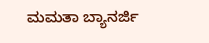ಮಮತಾ ಬ್ಯಾನರ್ಜಿ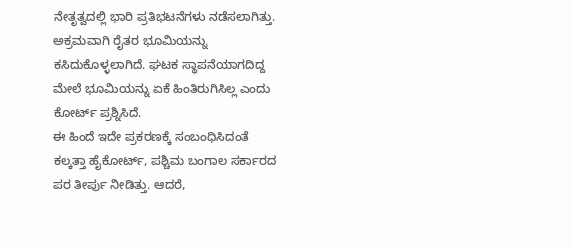ನೇತೃತ್ವದಲ್ಲಿ ಭಾರಿ ಪ್ರತಿಭಟನೆಗಳು ನಡೆಸಲಾಗಿತ್ತು. ಅಕ್ರಮವಾಗಿ ರೈತರ ಭೂಮಿಯನ್ನು ಕಸಿದುಕೊಳ್ಳಲಾಗಿದೆ. ಘಟಕ ಸ್ಥಾಪನೆಯಾಗದಿದ್ದ ಮೇಲೆ ಭೂಮಿಯನ್ನು ಏಕೆ ಹಿಂತಿರುಗಿಸಿಲ್ಲ ಎಂದು ಕೋರ್ಟ್ ಪ್ರಶ್ನಿಸಿದೆ.
ಈ ಹಿಂದೆ ಇದೇ ಪ್ರಕರಣಕ್ಕೆ ಸಂಬಂಧಿಸಿದಂತೆ ಕಲ್ಕತ್ತಾ ಹೈಕೋರ್ಟ್, ಪಶ್ಚಿಮ ಬಂಗಾಲ ಸರ್ಕಾರದ ಪರ ತೀರ್ಪು ನೀಡಿತ್ತು. ಆದರೆ,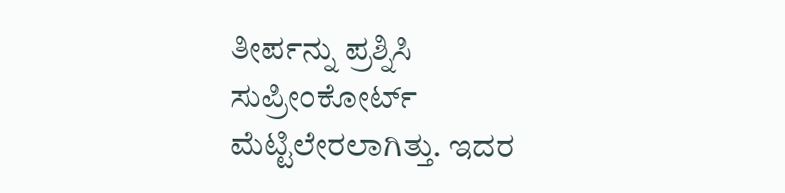ತೀರ್ಪನ್ನು ಪ್ರಶ್ನಿಸಿ ಸುಪ್ರೀಂಕೋರ್ಟ್ ಮೆಟ್ಟಿಲೇರಲಾಗಿತ್ತು. ಇದರ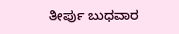ತೀರ್ಪು ಬುಧವಾರ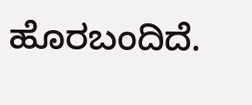ಹೊರಬಂದಿದೆ.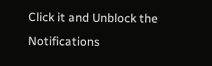Click it and Unblock the Notifications